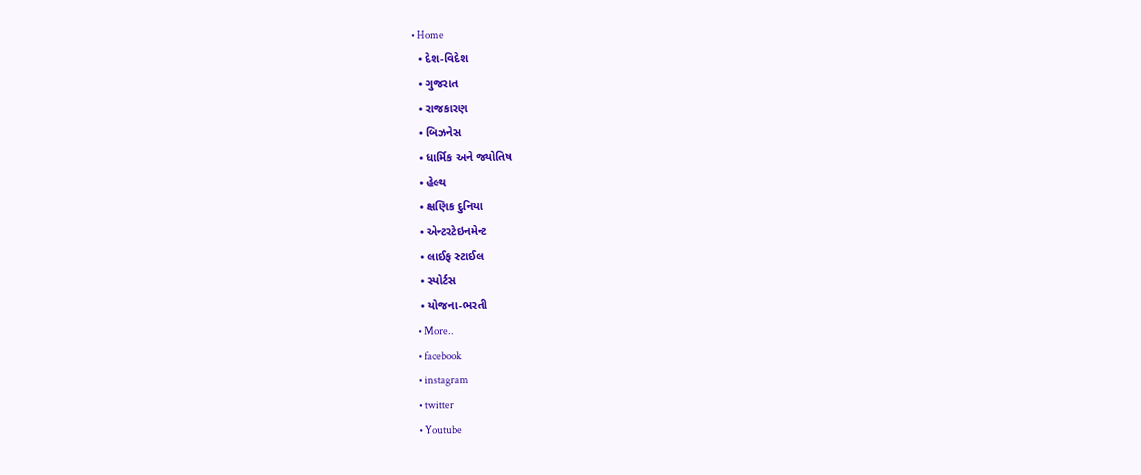• Home
  • દેશ-વિદેશ
  • ગુજરાત
  • રાજકારણ
  • બિઝનેસ
  • ધાર્મિક અને જ્યોતિષ
  • હેલ્થ
  • ક્ષણિક દુનિયા
  • એન્ટરટેઇનમેન્ટ
  • લાઈફ સ્ટાઈલ
  • સ્પોર્ટસ
  • યોજના-ભરતી
  • More..
  • facebook
  • instagram
  • twitter
  • Youtube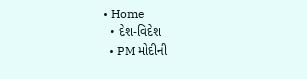• Home
  • દેશ-વિદેશ
  • PM મોદીની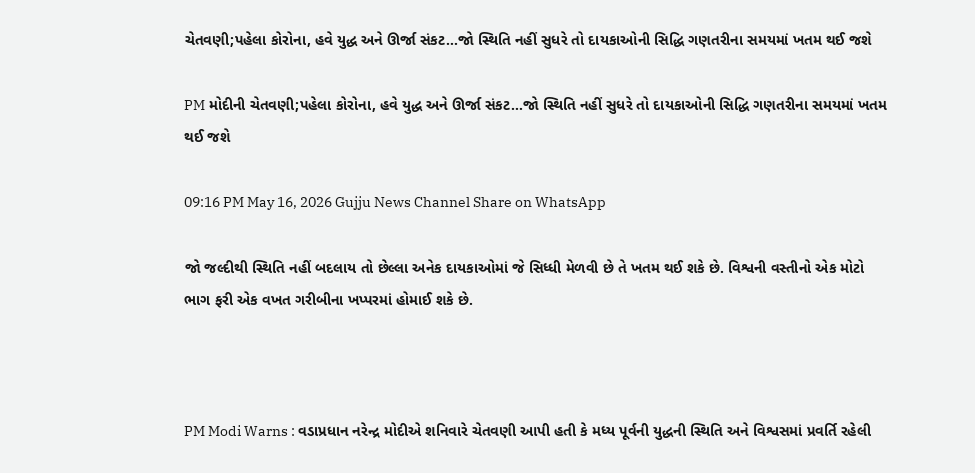ચેતવણી;પહેલા કોરોના, હવે યુદ્ધ અને ઊર્જા સંકટ…જો સ્થિતિ નહીં સુધરે તો દાયકાઓની સિદ્ધિ ગણતરીના સમયમાં ખતમ થઈ જશે

PM મોદીની ચેતવણી;પહેલા કોરોના, હવે યુદ્ધ અને ઊર્જા સંકટ…જો સ્થિતિ નહીં સુધરે તો દાયકાઓની સિદ્ધિ ગણતરીના સમયમાં ખતમ થઈ જશે

09:16 PM May 16, 2026 Gujju News Channel Share on WhatsApp

જો જલ્દીથી સ્થિતિ નહીં બદલાય તો છેલ્લા અનેક દાયકાઓમાં જે સિધ્ધી મેળવી છે તે ખતમ થઈ શકે છે. વિશ્વની વસ્તીનો એક મોટો ભાગ ફરી એક વખત ગરીબીના ખપ્પરમાં હોમાઈ શકે છે.



PM Modi Warns : વડાપ્રધાન નરેન્દ્ર મોદીએ શનિવારે ચેતવણી આપી હતી કે મધ્ય પૂર્વની યુદ્ધની સ્થિતિ અને વિશ્વસમાં પ્રવર્તિ રહેલી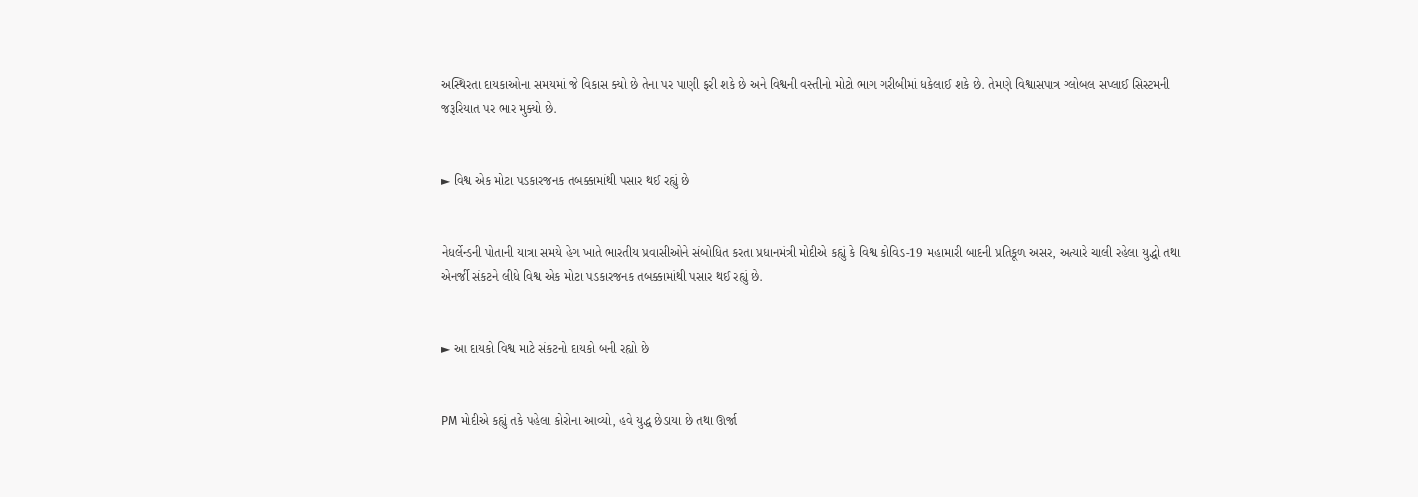અસ્થિરતા દાયકાઓના સમયમાં જે વિકાસ ક્યો છે તેના પર પાણી ફરી શકે છે અને વિશ્વની વસ્તીનો મોટો ભાગ ગરીબીમાં ધકેલાઈ શકે છે. તેમણે વિશ્વાસપાત્ર ગ્લોબલ સપ્લાઈ સિસ્ટમની જરૂરિયાત પર ભાર મુક્યો છે.


► વિશ્વ એક મોટા પડકારજનક તબક્કામાંથી પસાર થઈ રહ્યું છે


નેધર્લેન્ડની પોતાની યાત્રા સમયે હેગ ખાતે ભારતીય પ્રવાસીઓને સંબોધિત કરતા પ્રધાનમંત્રી મોદીએ કહ્યું કે વિશ્વ કોવિડ-19 મહામારી બાદની પ્રતિકૂળ અસર, અત્યારે ચાલી રહેલા યુદ્ધો તથા એનર્જી સંકટને લીધે વિશ્વ એક મોટા પડકારજનક તબક્કામાંથી પસાર થઈ રહ્યું છે.


► આ દાયકો વિશ્વ માટે સંકટનો દાયકો બની રહ્યો છે


PM મોદીએ કહ્યું તકે પહેલા કોરોના આવ્યો, હવે યુદ્ધ છેડાયા છે તથા ઊર્જા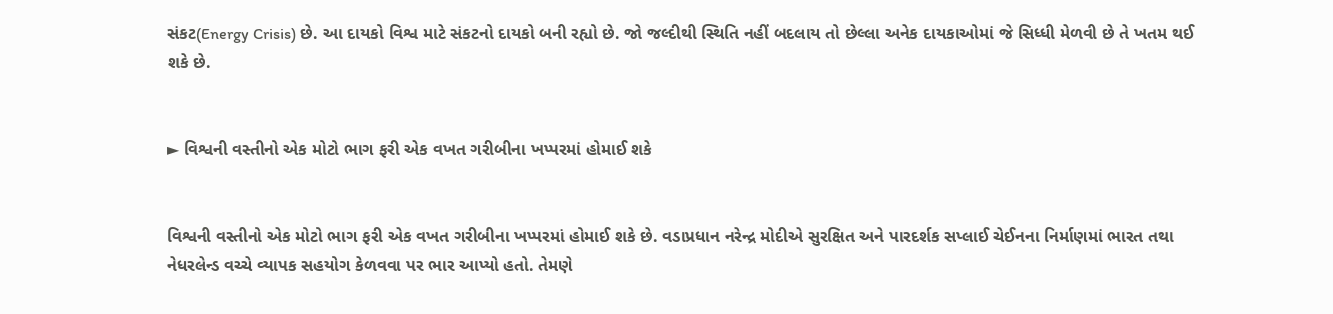સંકટ(Energy Crisis) છે. આ દાયકો વિશ્વ માટે સંકટનો દાયકો બની રહ્યો છે. જો જલ્દીથી સ્થિતિ નહીં બદલાય તો છેલ્લા અનેક દાયકાઓમાં જે સિધ્ધી મેળવી છે તે ખતમ થઈ શકે છે.


► વિશ્વની વસ્તીનો એક મોટો ભાગ ફરી એક વખત ગરીબીના ખપ્પરમાં હોમાઈ શકે


વિશ્વની વસ્તીનો એક મોટો ભાગ ફરી એક વખત ગરીબીના ખપ્પરમાં હોમાઈ શકે છે. વડાપ્રધાન નરેન્દ્ર મોદીએ સુરક્ષિત અને પારદર્શક સપ્લાઈ ચેઈનના નિર્માણમાં ભારત તથા નેધરલેન્ડ વચ્ચે વ્યાપક સહયોગ કેળવવા પર ભાર આપ્યો હતો. તેમણે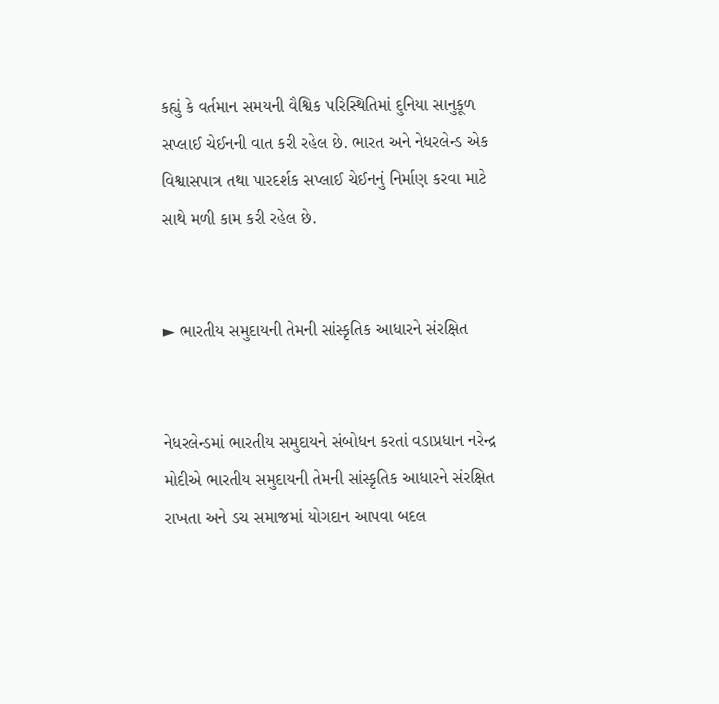કહ્યું કે વર્તમાન સમયની વૈશ્વિક પરિસ્થિતિમાં દુનિયા સાનુકૂળ સપ્લાઈ ચેઈનની વાત કરી રહેલ છે. ભારત અને નેધરલેન્ડ એક વિશ્વાસપાત્ર તથા પારદર્શક સપ્લાઈ ચેઈનનું નિર્માણ કરવા માટે સાથે મળી કામ કરી રહેલ છે.


► ભારતીય સમુદાયની તેમની સાંસ્કૃતિક આધારને સંરક્ષિત


નેધરલેન્ડમાં ભારતીય સમુદાયને સંબોધન કરતાં વડાપ્રધાન નરેન્દ્ર મોદીએ ભારતીય સમુદાયની તેમની સાંસ્કૃતિક આધારને સંરક્ષિત રાખતા અને ડચ સમાજમાં યોગદાન આપવા બદલ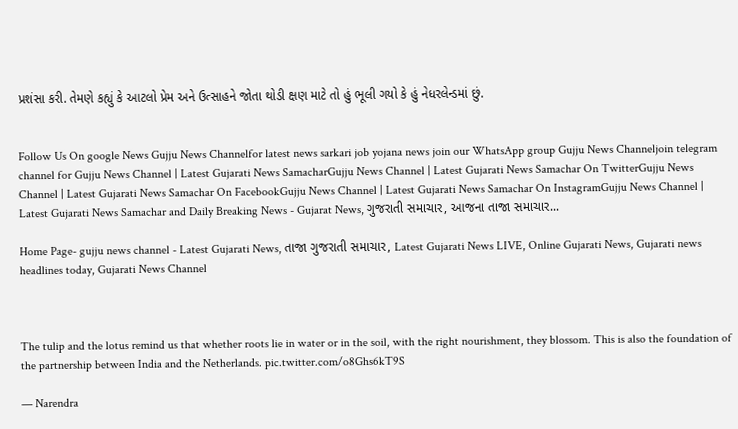પ્રશંસા કરી. તેમણે કહ્યું કે આટલો પ્રેમ અને ઉત્સાહને જોતા થોડી ક્ષણ માટે તો હું ભૂલી ગયો કે હું નેધરલેન્ડમાં છું.


Follow Us On google News Gujju News Channelfor latest news sarkari job yojana news join our WhatsApp group Gujju News Channeljoin telegram channel for Gujju News Channel | Latest Gujarati News SamacharGujju News Channel | Latest Gujarati News Samachar On TwitterGujju News Channel | Latest Gujarati News Samachar On FacebookGujju News Channel | Latest Gujarati News Samachar On InstagramGujju News Channel | Latest Gujarati News Samachar and Daily Breaking News - Gujarat News, ગુજરાતી સમાચાર, આજના તાજા સમાચાર...

Home Page- gujju news channel - Latest Gujarati News, તાજા ગુજરાતી સમાચાર, Latest Gujarati News LIVE, Online Gujarati News, Gujarati news headlines today, Gujarati News Channel



The tulip and the lotus remind us that whether roots lie in water or in the soil, with the right nourishment, they blossom. This is also the foundation of the partnership between India and the Netherlands. pic.twitter.com/o8Ghs6kT9S

— Narendra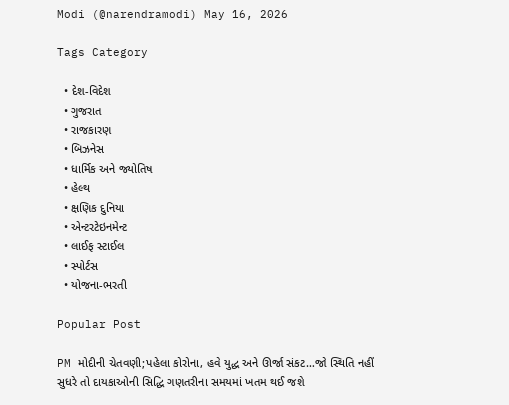Modi (@narendramodi) May 16, 2026

Tags Category

  • દેશ-વિદેશ
  • ગુજરાત
  • રાજકારણ
  • બિઝનેસ
  • ધાર્મિક અને જ્યોતિષ
  • હેલ્થ
  • ક્ષણિક દુનિયા
  • એન્ટરટેઇનમેન્ટ
  • લાઈફ સ્ટાઈલ
  • સ્પોર્ટસ
  • યોજના-ભરતી

Popular Post

PM મોદીની ચેતવણી;પહેલા કોરોના, હવે યુદ્ધ અને ઊર્જા સંકટ…જો સ્થિતિ નહીં સુધરે તો દાયકાઓની સિદ્ધિ ગણતરીના સમયમાં ખતમ થઈ જશે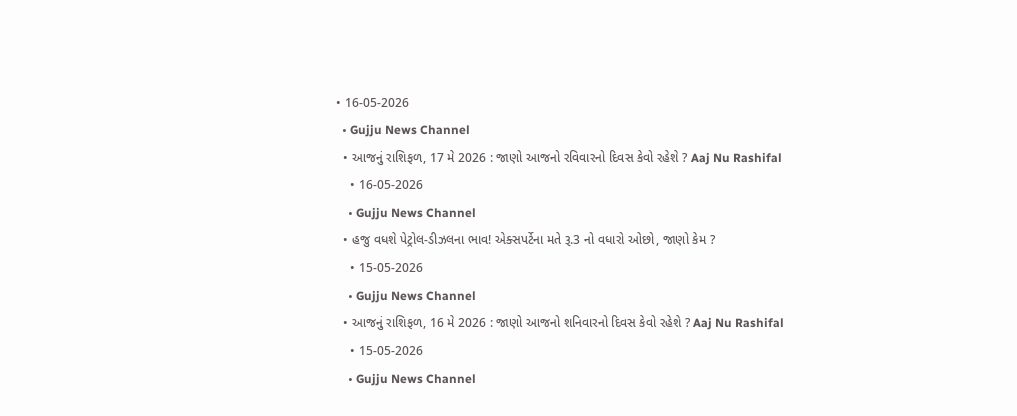• 16-05-2026
  • Gujju News Channel
  • આજનું રાશિફળ, 17 મે 2026 : જાણો આજનો રવિવારનો દિવસ કેવો રહેશે ? Aaj Nu Rashifal
    • 16-05-2026
    • Gujju News Channel
  • હજુ વધશે પેટ્રોલ-ડીઝલના ભાવ! એક્સપર્ટેના મતે રૂ.3 નો વધારો ઓછો, જાણો કેમ ?
    • 15-05-2026
    • Gujju News Channel
  • આજનું રાશિફળ, 16 મે 2026 : જાણો આજનો શનિવારનો દિવસ કેવો રહેશે ? Aaj Nu Rashifal
    • 15-05-2026
    • Gujju News Channel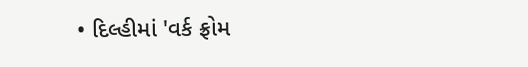• દિલ્હીમાં 'વર્ક ફ્રોમ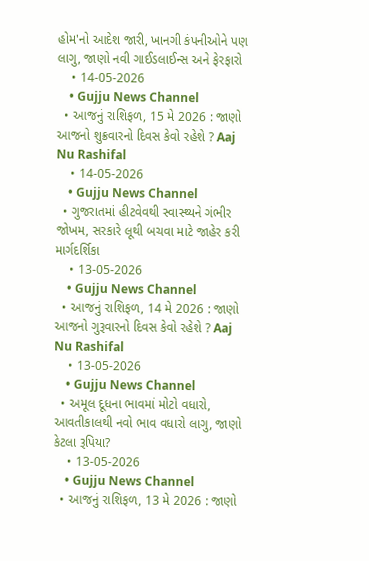હોમ'નો આદેશ જારી, ખાનગી કંપનીઓને પણ લાગુ, જાણો નવી ગાઈડલાઈન્સ અને ફેરફારો
    • 14-05-2026
    • Gujju News Channel
  • આજનું રાશિફળ, 15 મે 2026 : જાણો આજનો શુક્રવારનો દિવસ કેવો રહેશે ? Aaj Nu Rashifal
    • 14-05-2026
    • Gujju News Channel
  • ગુજરાતમાં હીટવેવથી સ્વાસ્થ્યને ગંભીર જોખમ, સરકારે લૂથી બચવા માટે જાહેર કરી માર્ગદર્શિકા
    • 13-05-2026
    • Gujju News Channel
  • આજનું રાશિફળ, 14 મે 2026 : જાણો આજનો ગુરૂવારનો દિવસ કેવો રહેશે ? Aaj Nu Rashifal
    • 13-05-2026
    • Gujju News Channel
  • અમૂલ દૂધના ભાવમાં મોટો વધારો, આવતીકાલથી નવો ભાવ વધારો લાગુ, જાણો કેટલા રૂપિયા?
    • 13-05-2026
    • Gujju News Channel
  • આજનું રાશિફળ, 13 મે 2026 : જાણો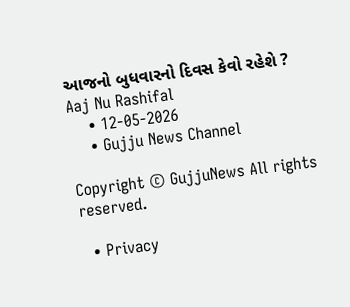આજનો બુધવારનો દિવસ કેવો રહેશે ? Aaj Nu Rashifal
    • 12-05-2026
    • Gujju News Channel

Copyright © GujjuNews All rights reserved.

  • Privacy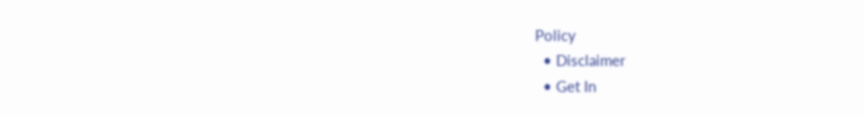Policy
  • Disclaimer
  • Get In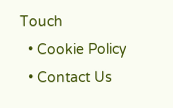Touch
  • Cookie Policy
  • Contact Us